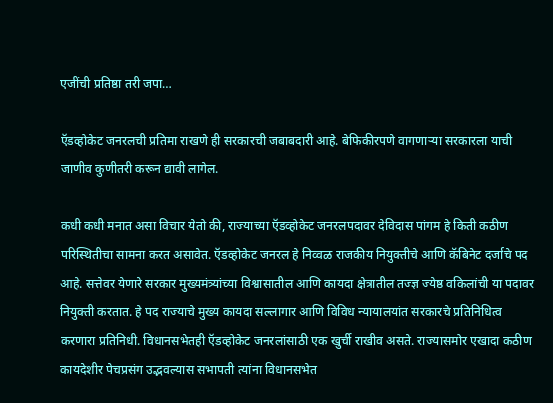एजींची प्रतिष्ठा तरी जपा…

ऍडव्होकेट जनरलची प्रतिमा राखणे ही सरकारची जबाबदारी आहे. बेफिकीरपणे वागणाऱ्या सरकारला याची जाणीव कुणीतरी करून द्यावी लागेल.

कधी कधी मनात असा विचार येतो की, राज्याच्या ऍडव्होकेट जनरलपदावर देविदास पांगम हे किती कठीण परिस्थितीचा सामना करत असावेत. ऍडव्होकेट जनरल हे निव्वळ राजकीय नियुक्तीचे आणि कॅबिनेट दर्जाचे पद आहे. सत्तेवर येणारे सरकार मुख्यमंत्र्यांच्या विश्वासातील आणि कायदा क्षेत्रातील तज्ज्ञ ज्येष्ठ वकिलांची या पदावर नियुक्ती करतात. हे पद राज्याचे मुख्य कायदा सल्लागार आणि विविध न्यायालयांत सरकारचे प्रतिनिधित्व करणारा प्रतिनिधी. विधानसभेतही ऍडव्होकेट जनरलांसाठी एक खुर्ची राखीव असते. राज्यासमोर एखादा कठीण कायदेशीर पेचप्रसंग उद्भवल्यास सभापती त्यांना विधानसभेत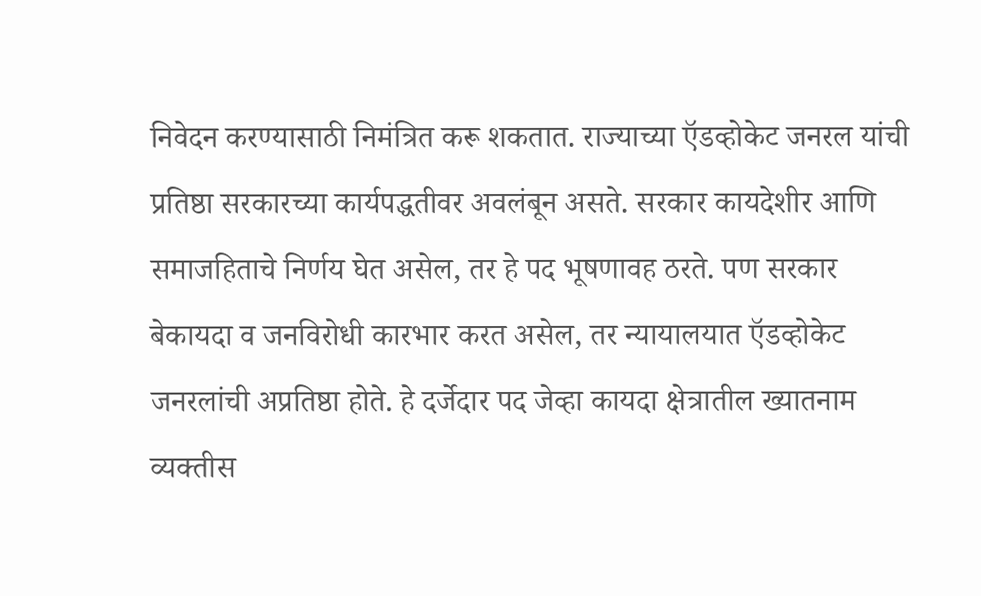निवेदन करण्यासाठी निमंत्रित करू शकतात. राज्याच्या ऍडव्होकेट जनरल यांची प्रतिष्ठा सरकारच्या कार्यपद्धतीवर अवलंबून असते. सरकार कायदेशीर आणि समाजहिताचे निर्णय घेत असेल, तर हे पद भूषणावह ठरते. पण सरकार बेकायदा व जनविरोधी कारभार करत असेल, तर न्यायालयात ऍडव्होकेट जनरलांची अप्रतिष्ठा होते. हे दर्जेदार पद जेव्हा कायदा क्षेत्रातील ख्यातनाम व्यक्तीस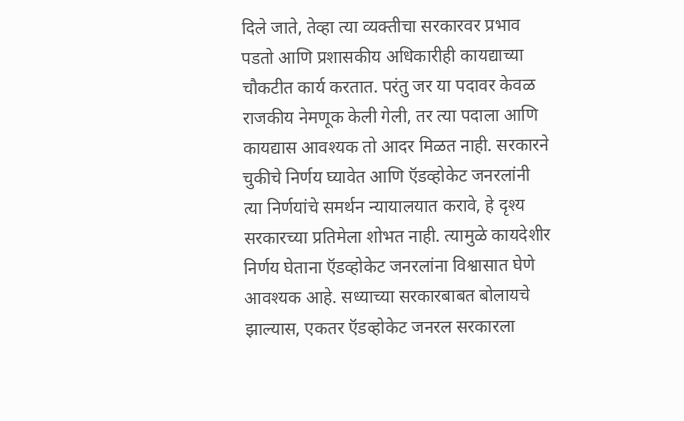दिले जाते, तेव्हा त्या व्यक्तीचा सरकारवर प्रभाव पडतो आणि प्रशासकीय अधिकारीही कायद्याच्या चौकटीत कार्य करतात. परंतु जर या पदावर केवळ राजकीय नेमणूक केली गेली, तर त्या पदाला आणि कायद्यास आवश्यक तो आदर मिळत नाही. सरकारने चुकीचे निर्णय घ्यावेत आणि ऍडव्होकेट जनरलांनी त्या निर्णयांचे समर्थन न्यायालयात करावे, हे दृश्य सरकारच्या प्रतिमेला शोभत नाही. त्यामुळे कायदेशीर निर्णय घेताना ऍडव्होकेट जनरलांना विश्वासात घेणे आवश्यक आहे. सध्याच्या सरकारबाबत बोलायचे झाल्यास, एकतर ऍडव्होकेट जनरल सरकारला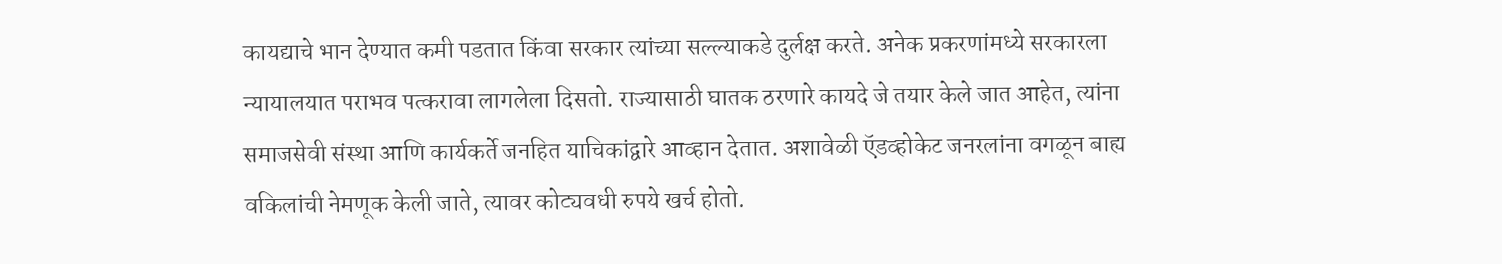कायद्याचे भान देण्यात कमी पडतात किंवा सरकार त्यांच्या सल्ल्याकडे दुर्लक्ष करते. अनेक प्रकरणांमध्ये सरकारला न्यायालयात पराभव पत्करावा लागलेला दिसतो. राज्यासाठी घातक ठरणारे कायदे जे तयार केले जात आहेत, त्यांना समाजसेवी संस्था आणि कार्यकर्ते जनहित याचिकांद्वारे आव्हान देतात. अशावेळी ऍडव्होकेट जनरलांना वगळून बाह्य वकिलांची नेमणूक केली जाते, त्यावर कोट्यवधी रुपये खर्च होतो.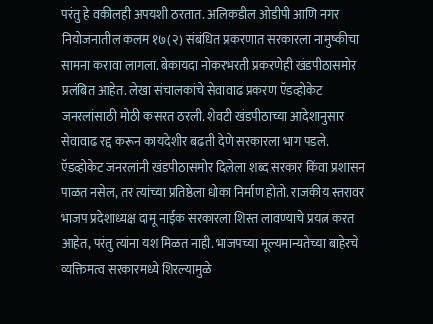परंतु हे वकीलही अपयशी ठरतात. अलिकडील ओडीपी आणि नगर नियोजनातील कलम १७(२) संबंधित प्रकरणात सरकारला नामुष्कीचा सामना करावा लागला. बेकायदा नोकरभरती प्रकरणेही खंडपीठासमोर प्रलंबित आहेत. लेखा संचालकांचे सेवावाढ प्रकरण ऍडव्होकेट जनरलांसाठी मोठी कसरत ठरली. शेवटी खंडपीठाच्या आदेशानुसार सेवावाढ रद्द करून कायदेशीर बढती देणे सरकारला भाग पडले. ऍडव्होकेट जनरलांनी खंडपीठासमोर दिलेला शब्द सरकार किंवा प्रशासन पाळत नसेल, तर त्यांच्या प्रतिष्ठेला धोका निर्माण होतो. राजकीय स्तरावर भाजप प्रदेशाध्यक्ष दामू नाईक सरकारला शिस्त लावण्याचे प्रयत्न करत आहेत, परंतु त्यांना यश मिळत नाही. भाजपच्या मूल्यमान्यतेच्या बाहेरचे व्यक्तिमत्व सरकारमध्ये शिरल्यामुळे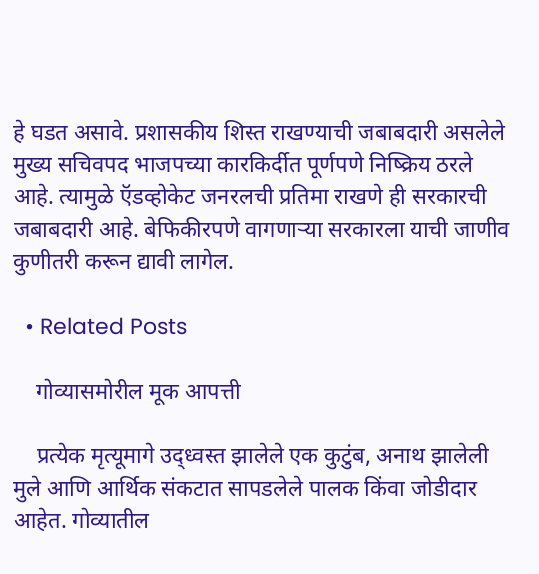हे घडत असावे. प्रशासकीय शिस्त राखण्याची जबाबदारी असलेले मुख्य सचिवपद भाजपच्या कारकिर्दीत पूर्णपणे निष्क्रिय ठरले आहे. त्यामुळे ऍडव्होकेट जनरलची प्रतिमा राखणे ही सरकारची जबाबदारी आहे. बेफिकीरपणे वागणाऱ्या सरकारला याची जाणीव कुणीतरी करून द्यावी लागेल.

  • Related Posts

    गोव्यासमोरील मूक आपत्ती

    प्रत्येक मृत्यूमागे उद्ध्वस्त झालेले एक कुटुंब, अनाथ झालेली मुले आणि आर्थिक संकटात सापडलेले पालक किंवा जोडीदार आहेत. गोव्यातील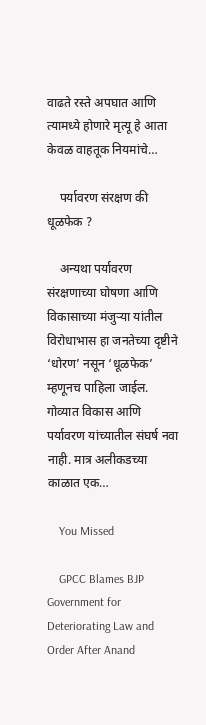वाढते रस्ते अपघात आणि त्यामध्ये होणारे मृत्यू हे आता केवळ वाहतूक नियमांचे…

    पर्यावरण संरक्षण की धूळफेक ?

    अन्यथा पर्यावरण संरक्षणाच्या घोषणा आणि विकासाच्या मंजुऱ्या यांतील विरोधाभास हा जनतेच्या दृष्टीने ‘धोरण’ नसून ‘धूळफेक’ म्हणूनच पाहिला जाईल. गोव्यात विकास आणि पर्यावरण यांच्यातील संघर्ष नवा नाही. मात्र अलीकडच्या काळात एक…

    You Missed

    GPCC Blames BJP Government for Deteriorating Law and Order After Anand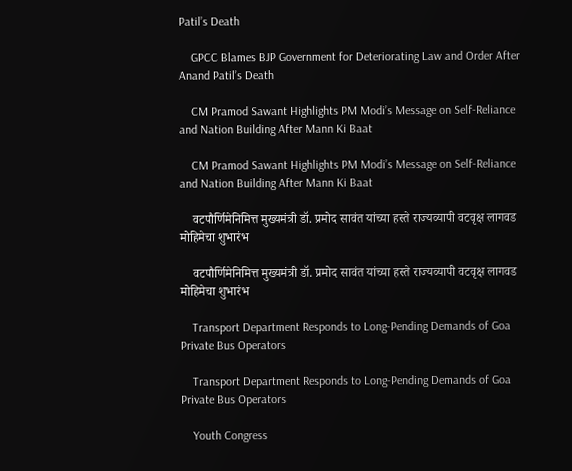Patil’s Death

    GPCC Blames BJP Government for Deteriorating Law and Order After Anand Patil’s Death

    CM Pramod Sawant Highlights PM Modi’s Message on Self-Reliance and Nation Building After Mann Ki Baat

    CM Pramod Sawant Highlights PM Modi’s Message on Self-Reliance and Nation Building After Mann Ki Baat

    वटपौर्णिमेनिमित्त मुख्यमंत्री डॉ. प्रमोद सावंत यांच्या हस्ते राज्यव्यापी वटवृक्ष लागवड मोहिमेचा शुभारंभ

    वटपौर्णिमेनिमित्त मुख्यमंत्री डॉ. प्रमोद सावंत यांच्या हस्ते राज्यव्यापी वटवृक्ष लागवड मोहिमेचा शुभारंभ

    Transport Department Responds to Long-Pending Demands of Goa Private Bus Operators

    Transport Department Responds to Long-Pending Demands of Goa Private Bus Operators

    Youth Congress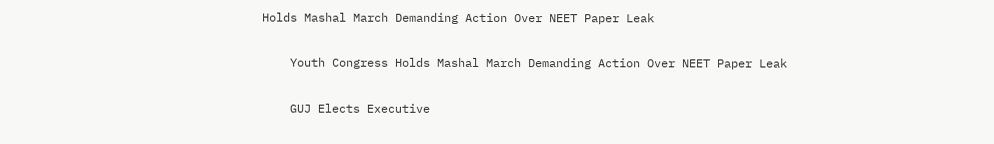Holds Mashal March Demanding Action Over NEET Paper Leak

    Youth Congress Holds Mashal March Demanding Action Over NEET Paper Leak

    GUJ Elects Executive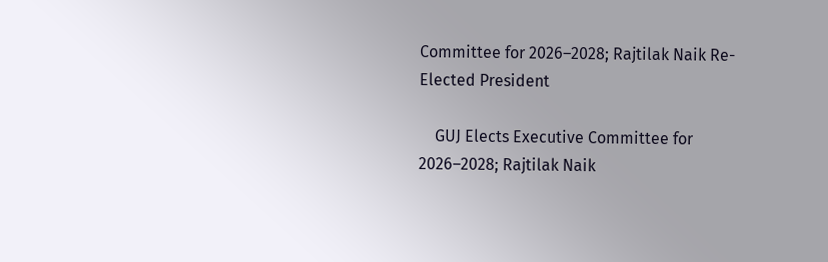Committee for 2026–2028; Rajtilak Naik Re-Elected President

    GUJ Elects Executive Committee for 2026–2028; Rajtilak Naik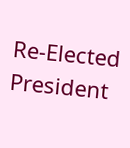Re-Elected President